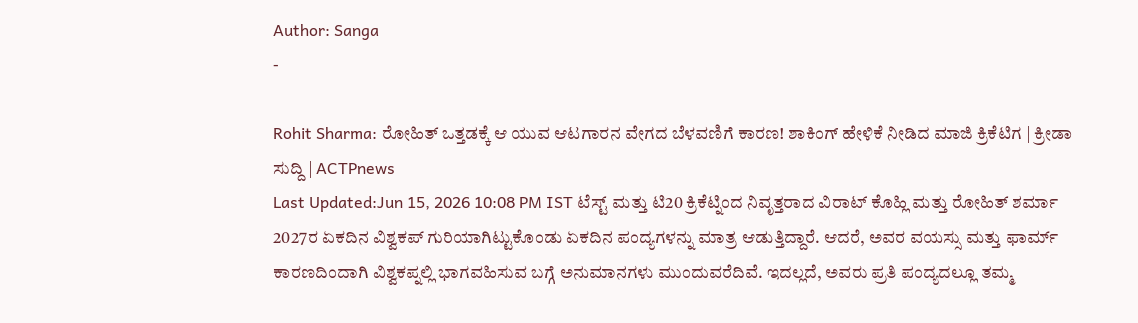Author: Sanga
-

Rohit Sharma: ರೋಹಿತ್ ಒತ್ತಡಕ್ಕೆ ಆ ಯುವ ಆಟಗಾರನ ವೇಗದ ಬೆಳವಣಿಗೆ ಕಾರಣ! ಶಾಕಿಂಗ್ ಹೇಳಿಕೆ ನೀಡಿದ ಮಾಜಿ ಕ್ರಿಕೆಟಿಗ | ಕ್ರೀಡಾ ಸುದ್ದಿ | ACTPnews
Last Updated:Jun 15, 2026 10:08 PM IST ಟೆಸ್ಟ್ ಮತ್ತು ಟಿ20 ಕ್ರಿಕೆಟ್ನಿಂದ ನಿವೃತ್ತರಾದ ವಿರಾಟ್ ಕೊಹ್ಲಿ ಮತ್ತು ರೋಹಿತ್ ಶರ್ಮಾ 2027ರ ಏಕದಿನ ವಿಶ್ವಕಪ್ ಗುರಿಯಾಗಿಟ್ಟುಕೊಂಡು ಏಕದಿನ ಪಂದ್ಯಗಳನ್ನು ಮಾತ್ರ ಆಡುತ್ತಿದ್ದಾರೆ. ಆದರೆ, ಅವರ ವಯಸ್ಸು ಮತ್ತು ಫಾರ್ಮ್ ಕಾರಣದಿಂದಾಗಿ ವಿಶ್ವಕಪ್ನಲ್ಲಿ ಭಾಗವಹಿಸುವ ಬಗ್ಗೆ ಅನುಮಾನಗಳು ಮುಂದುವರೆದಿವೆ. ಇದಲ್ಲದೆ, ಅವರು ಪ್ರತಿ ಪಂದ್ಯದಲ್ಲೂ ತಮ್ಮ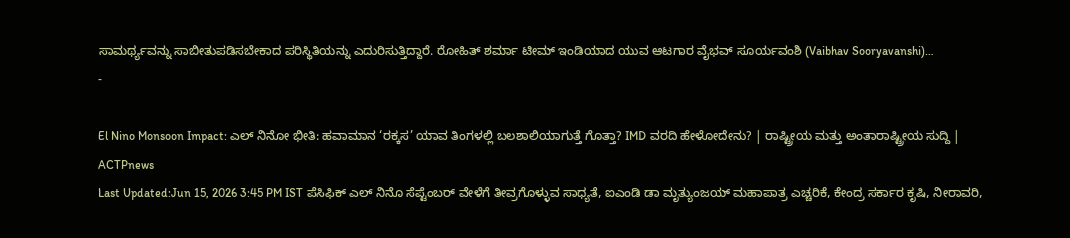ಸಾಮರ್ಥ್ಯವನ್ನು ಸಾಬೀತುಪಡಿಸಬೇಕಾದ ಪರಿಸ್ಥಿತಿಯನ್ನು ಎದುರಿಸುತ್ತಿದ್ದಾರೆ. ರೋಹಿತ್ ಶರ್ಮಾ ಟೀಮ್ ಇಂಡಿಯಾದ ಯುವ ಆಟಗಾರ ವೈಭವ್ ಸೂರ್ಯವಂಶಿ (Vaibhav Sooryavanshi)…
-

El Nino Monsoon Impact: ಎಲ್ ನಿನೋ ಭೀತಿ: ಹವಾಮಾನ ‘ರಕ್ಕಸ’ ಯಾವ ತಿಂಗಳಲ್ಲಿ ಬಲಶಾಲಿಯಾಗುತ್ತೆ ಗೊತ್ತಾ? IMD ವರದಿ ಹೇಳೋದೇನು? | ರಾಷ್ಟ್ರೀಯ ಮತ್ತು ಅಂತಾರಾಷ್ಟ್ರೀಯ ಸುದ್ದಿ | ACTPnews
Last Updated:Jun 15, 2026 3:45 PM IST ಪೆಸಿಫಿಕ್ ಎಲ್ ನಿನೊ ಸೆಪ್ಟೆಂಬರ್ ವೇಳೆಗೆ ತೀವ್ರಗೊಳ್ಳುವ ಸಾಧ್ಯತೆ, ಐಎಂಡಿ ಡಾ ಮೃತ್ಯುಂಜಯ್ ಮಹಾಪಾತ್ರ ಎಚ್ಚರಿಕೆ, ಕೇಂದ್ರ ಸರ್ಕಾರ ಕೃಷಿ, ನೀರಾವರಿ,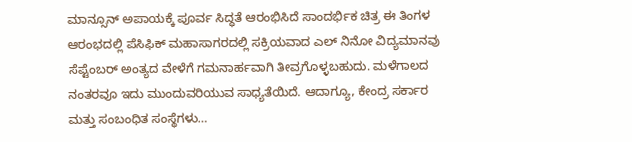ಮಾನ್ಸೂನ್ ಅಪಾಯಕ್ಕೆ ಪೂರ್ವ ಸಿದ್ಧತೆ ಆರಂಭಿಸಿದೆ ಸಾಂದರ್ಭಿಕ ಚಿತ್ರ ಈ ತಿಂಗಳ ಆರಂಭದಲ್ಲಿ ಪೆಸಿಫಿಕ್ ಮಹಾಸಾಗರದಲ್ಲಿ ಸಕ್ರಿಯವಾದ ಎಲ್ ನಿನೋ ವಿದ್ಯಮಾನವು ಸೆಪ್ಟೆಂಬರ್ ಅಂತ್ಯದ ವೇಳೆಗೆ ಗಮನಾರ್ಹವಾಗಿ ತೀವ್ರಗೊಳ್ಳಬಹುದು. ಮಳೆಗಾಲದ ನಂತರವೂ ಇದು ಮುಂದುವರಿಯುವ ಸಾಧ್ಯತೆಯಿದೆ. ಆದಾಗ್ಯೂ, ಕೇಂದ್ರ ಸರ್ಕಾರ ಮತ್ತು ಸಂಬಂಧಿತ ಸಂಸ್ಥೆಗಳು…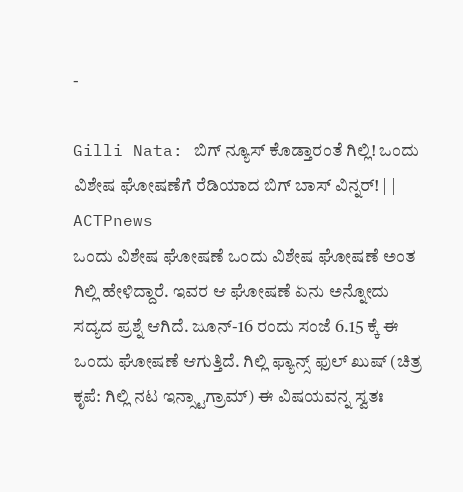-

Gilli Nata: ಬಿಗ್ ನ್ಯೂಸ್ ಕೊಡ್ತಾರಂತೆ ಗಿಲ್ಲಿ! ಒಂದು ವಿಶೇಷ ಘೋಷಣೆಗೆ ರೆಡಿಯಾದ ಬಿಗ್ ಬಾಸ್ ವಿನ್ನರ್! | | ACTPnews
ಒಂದು ವಿಶೇಷ ಘೋಷಣೆ ಒಂದು ವಿಶೇಷ ಘೋಷಣೆ ಅಂತ ಗಿಲ್ಲಿ ಹೇಳಿದ್ದಾರೆ. ಇವರ ಆ ಘೋಷಣೆ ಏನು ಅನ್ನೋದು ಸದ್ಯದ ಪ್ರಶ್ನೆ ಆಗಿದೆ. ಜೂನ್-16 ರಂದು ಸಂಜೆ 6.15 ಕ್ಕೆ ಈ ಒಂದು ಘೋಷಣೆ ಆಗುತ್ತಿದೆ. ಗಿಲ್ಲಿ ಫ್ಯಾನ್ಸ್ ಫುಲ್ ಖುಷ್ (ಚಿತ್ರ ಕೃಪೆ: ಗಿಲ್ಲಿ ನಟ ಇನ್ಸ್ಟಾಗ್ರಾಮ್) ಈ ವಿಷಯವನ್ನ ಸ್ವತಃ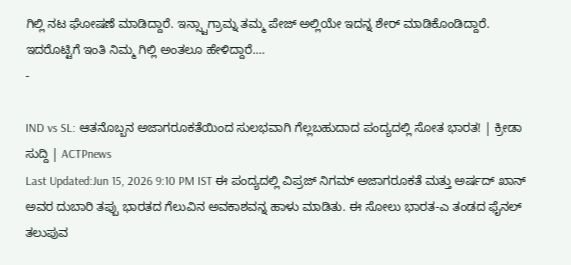ಗಿಲ್ಲಿ ನಟ ಘೋಷಣೆ ಮಾಡಿದ್ದಾರೆ. ಇನ್ಸ್ಟಾಗ್ರಾಮ್ನ ತಮ್ಮ ಪೇಜ್ ಅಲ್ಲಿಯೇ ಇದನ್ನ ಶೇರ್ ಮಾಡಿಕೊಂಡಿದ್ದಾರೆ. ಇದರೊಟ್ಟಿಗೆ ಇಂತಿ ನಿಮ್ಮ ಗಿಲ್ಲಿ ಅಂತಲೂ ಹೇಳಿದ್ದಾರೆ.…
-

IND vs SL: ಆತನೊಬ್ಬನ ಅಜಾಗರೂಕತೆಯಿಂದ ಸುಲಭವಾಗಿ ಗೆಲ್ಲಬಹುದಾದ ಪಂದ್ಯದಲ್ಲಿ ಸೋತ ಭಾರತ! | ಕ್ರೀಡಾ ಸುದ್ದಿ | ACTPnews
Last Updated:Jun 15, 2026 9:10 PM IST ಈ ಪಂದ್ಯದಲ್ಲಿ ವಿಪ್ರಜ್ ನಿಗಮ್ ಅಜಾಗರೂಕತೆ ಮತ್ತು ಅರ್ಷದ್ ಖಾನ್ ಅವರ ದುಬಾರಿ ತಪ್ಪು ಭಾರತದ ಗೆಲುವಿನ ಅವಕಾಶವನ್ನ ಹಾಳು ಮಾಡಿತು. ಈ ಸೋಲು ಭಾರತ-ಎ ತಂಡದ ಫೈನಲ್ ತಲುಪುವ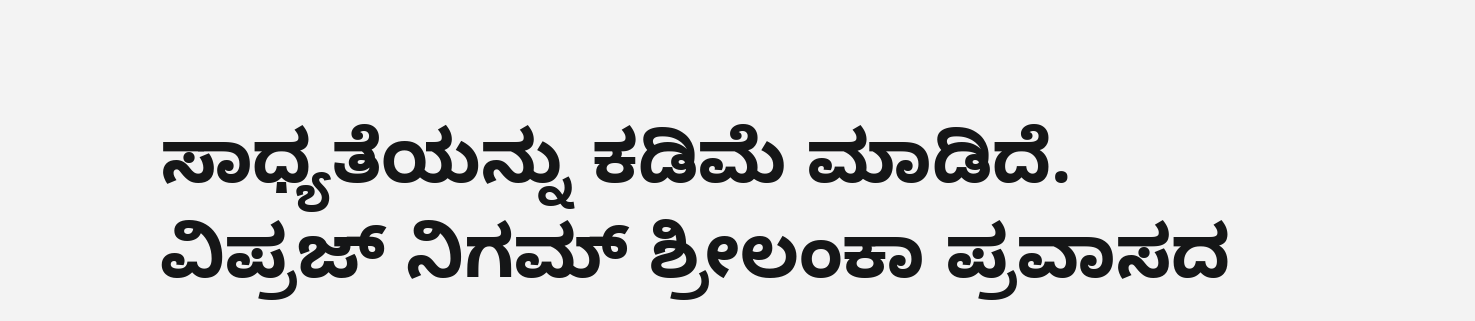ಸಾಧ್ಯತೆಯನ್ನು ಕಡಿಮೆ ಮಾಡಿದೆ. ವಿಪ್ರಜ್ ನಿಗಮ್ ಶ್ರೀಲಂಕಾ ಪ್ರವಾಸದ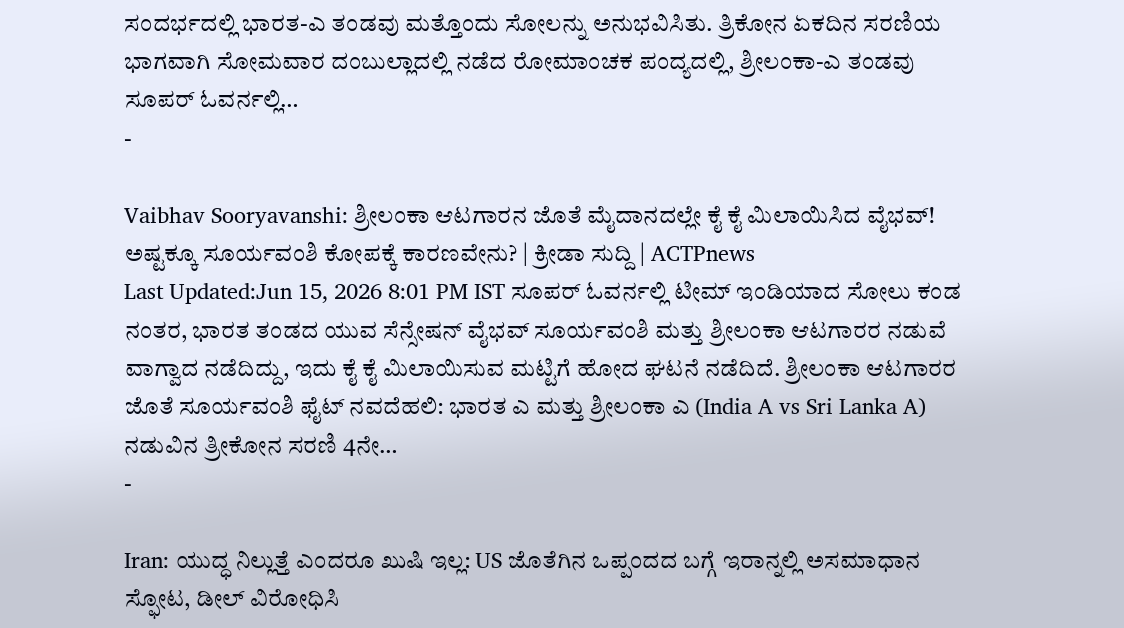ಸಂದರ್ಭದಲ್ಲಿ ಭಾರತ-ಎ ತಂಡವು ಮತ್ತೊಂದು ಸೋಲನ್ನು ಅನುಭವಿಸಿತು. ತ್ರಿಕೋನ ಏಕದಿನ ಸರಣಿಯ ಭಾಗವಾಗಿ ಸೋಮವಾರ ದಂಬುಲ್ಲಾದಲ್ಲಿ ನಡೆದ ರೋಮಾಂಚಕ ಪಂದ್ಯದಲ್ಲಿ, ಶ್ರೀಲಂಕಾ-ಎ ತಂಡವು ಸೂಪರ್ ಓವರ್ನಲ್ಲಿ…
-

Vaibhav Sooryavanshi: ಶ್ರೀಲಂಕಾ ಆಟಗಾರನ ಜೊತೆ ಮೈದಾನದಲ್ಲೇ ಕೈ ಕೈ ಮಿಲಾಯಿಸಿದ ವೈಭವ್! ಅಷ್ಟಕ್ಕೂ ಸೂರ್ಯವಂಶಿ ಕೋಪಕ್ಕೆ ಕಾರಣವೇನು? | ಕ್ರೀಡಾ ಸುದ್ದಿ | ACTPnews
Last Updated:Jun 15, 2026 8:01 PM IST ಸೂಪರ್ ಓವರ್ನಲ್ಲಿ ಟೀಮ್ ಇಂಡಿಯಾದ ಸೋಲು ಕಂಡ ನಂತರ, ಭಾರತ ತಂಡದ ಯುವ ಸೆನ್ಸೇಷನ್ ವೈಭವ್ ಸೂರ್ಯವಂಶಿ ಮತ್ತು ಶ್ರೀಲಂಕಾ ಆಟಗಾರರ ನಡುವೆ ವಾಗ್ವಾದ ನಡೆದಿದ್ದು, ಇದು ಕೈ ಕೈ ಮಿಲಾಯಿಸುವ ಮಟ್ಟಿಗೆ ಹೋದ ಘಟನೆ ನಡೆದಿದೆ. ಶ್ರೀಲಂಕಾ ಆಟಗಾರರ ಜೊತೆ ಸೂರ್ಯವಂಶಿ ಫೈಟ್ ನವದೆಹಲಿ: ಭಾರತ ಎ ಮತ್ತು ಶ್ರೀಲಂಕಾ ಎ (India A vs Sri Lanka A) ನಡುವಿನ ತ್ರೀಕೋನ ಸರಣಿ 4ನೇ…
-

Iran: ಯುದ್ಧ ನಿಲ್ಲುತ್ತೆ ಎಂದರೂ ಖುಷಿ ಇಲ್ಲ: US ಜೊತೆಗಿನ ಒಪ್ಪಂದದ ಬಗ್ಗೆ ಇರಾನ್ನಲ್ಲಿ ಅಸಮಾಧಾನ ಸ್ಫೋಟ, ಡೀಲ್ ವಿರೋಧಿಸಿ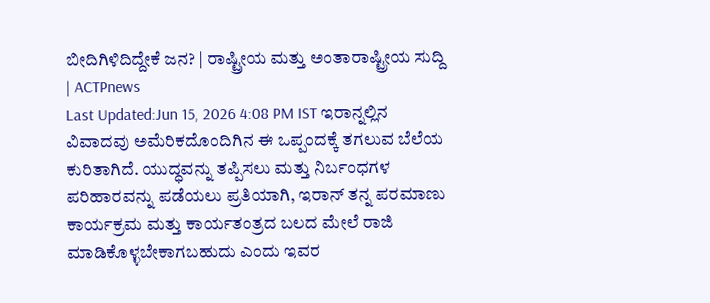ಬೀದಿಗಿಳಿದಿದ್ದೇಕೆ ಜನ? | ರಾಷ್ಟ್ರೀಯ ಮತ್ತು ಅಂತಾರಾಷ್ಟ್ರೀಯ ಸುದ್ದಿ | ACTPnews
Last Updated:Jun 15, 2026 4:08 PM IST ಇರಾನ್ನಲ್ಲಿನ ವಿವಾದವು ಅಮೆರಿಕದೊಂದಿಗಿನ ಈ ಒಪ್ಪಂದಕ್ಕೆ ತಗಲುವ ಬೆಲೆಯ ಕುರಿತಾಗಿದೆ. ಯುದ್ಧವನ್ನು ತಪ್ಪಿಸಲು ಮತ್ತು ನಿರ್ಬಂಧಗಳ ಪರಿಹಾರವನ್ನು ಪಡೆಯಲು ಪ್ರತಿಯಾಗಿ, ಇರಾನ್ ತನ್ನ ಪರಮಾಣು ಕಾರ್ಯಕ್ರಮ ಮತ್ತು ಕಾರ್ಯತಂತ್ರದ ಬಲದ ಮೇಲೆ ರಾಜಿ ಮಾಡಿಕೊಳ್ಳಬೇಕಾಗಬಹುದು ಎಂದು ಇವರ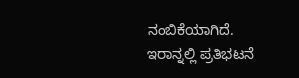ನಂಬಿಕೆಯಾಗಿದೆ. ಇರಾನ್ನಲ್ಲಿ ಪ್ರತಿಭಟನೆ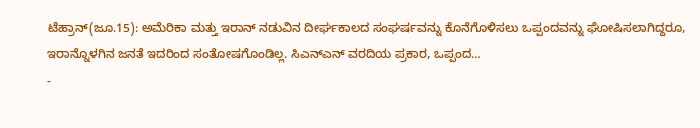ಟೆಹ್ರಾನ್(ಜೂ.15): ಅಮೆರಿಕಾ ಮತ್ತು ಇರಾನ್ ನಡುವಿನ ದೀರ್ಘಕಾಲದ ಸಂಘರ್ಷವನ್ನು ಕೊನೆಗೊಳಿಸಲು ಒಪ್ಪಂದವನ್ನು ಘೋಷಿಸಲಾಗಿದ್ದರೂ, ಇರಾನ್ನೊಳಗಿನ ಜನತೆ ಇದರಿಂದ ಸಂತೋಷಗೊಂಡಿಲ್ಲ. ಸಿಎನ್ಎನ್ ವರದಿಯ ಪ್ರಕಾರ, ಒಪ್ಪಂದ…
-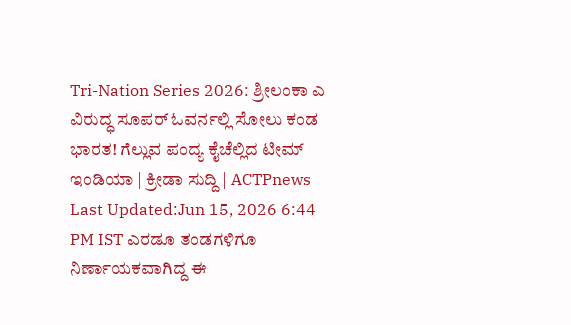Tri-Nation Series 2026: ಶ್ರೀಲಂಕಾ ಎ ವಿರುದ್ಧ ಸೂಪರ್ ಓವರ್ನಲ್ಲಿ ಸೋಲು ಕಂಡ ಭಾರತ! ಗೆಲ್ಲುವ ಪಂದ್ಯ ಕೈಚೆಲ್ಲಿದ ಟೀಮ್ ಇಂಡಿಯಾ | ಕ್ರೀಡಾ ಸುದ್ದಿ | ACTPnews
Last Updated:Jun 15, 2026 6:44 PM IST ಎರಡೂ ತಂಡಗಳಿಗೂ ನಿರ್ಣಾಯಕವಾಗಿದ್ದ ಈ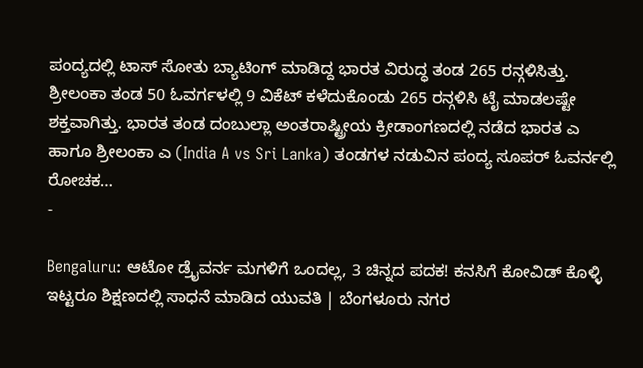ಪಂದ್ಯದಲ್ಲಿ ಟಾಸ್ ಸೋತು ಬ್ಯಾಟಿಂಗ್ ಮಾಡಿದ್ದ ಭಾರತ ವಿರುದ್ಧ ತಂಡ 265 ರನ್ಗಳಿಸಿತ್ತು. ಶ್ರೀಲಂಕಾ ತಂಡ 50 ಓವರ್ಗಳಲ್ಲಿ 9 ವಿಕೆಟ್ ಕಳೆದುಕೊಂಡು 265 ರನ್ಗಳಿಸಿ ಟೈ ಮಾಡಲಷ್ಟೇ ಶಕ್ತವಾಗಿತ್ತು. ಭಾರತ ತಂಡ ದಂಬುಲ್ಲಾ ಅಂತರಾಷ್ಟ್ರೀಯ ಕ್ರೀಡಾಂಗಣದಲ್ಲಿ ನಡೆದ ಭಾರತ ಎ ಹಾಗೂ ಶ್ರೀಲಂಕಾ ಎ (India A vs Sri Lanka) ತಂಡಗಳ ನಡುವಿನ ಪಂದ್ಯ ಸೂಪರ್ ಓವರ್ನಲ್ಲಿ ರೋಚಕ…
-

Bengaluru: ಆಟೋ ಡ್ರೈವರ್ನ ಮಗಳಿಗೆ ಒಂದಲ್ಲ, 3 ಚಿನ್ನದ ಪದಕ! ಕನಸಿಗೆ ಕೋವಿಡ್ ಕೊಳ್ಳಿ ಇಟ್ಟರೂ ಶಿಕ್ಷಣದಲ್ಲಿ ಸಾಧನೆ ಮಾಡಿದ ಯುವತಿ | ಬೆಂಗಳೂರು ನಗರ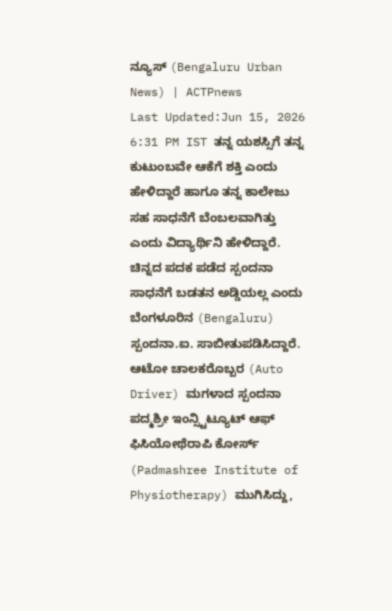ನ್ಯೂಸ್ (Bengaluru Urban News) | ACTPnews
Last Updated:Jun 15, 2026 6:31 PM IST ತನ್ನ ಯಶಸ್ಸಿಗೆ ತನ್ನ ಕುಟುಂಬವೇ ಆಕೆಗೆ ಶಕ್ತಿ ಎಂದು ಹೇಳಿದ್ದಾರೆ ಹಾಗೂ ತನ್ನ ಕಾಲೇಜು ಸಹ ಸಾಧನೆಗೆ ಬೆಂಬಲವಾಗಿತ್ತು ಎಂದು ವಿದ್ಯಾರ್ಥಿನಿ ಹೇಳಿದ್ದಾರೆ. ಚಿನ್ನದ ಪದಕ ಪಡೆದ ಸ್ಪಂದನಾ ಸಾಧನೆಗೆ ಬಡತನ ಅಡ್ಡಿಯಲ್ಲ ಎಂದು ಬೆಂಗಳೂರಿನ (Bengaluru) ಸ್ಪಂದನಾ.ಐ. ಸಾಬೀತುಪಡಿಸಿದ್ದಾರೆ. ಆಟೋ ಚಾಲಕರೊಬ್ಬರ (Auto Driver) ಮಗಳಾದ ಸ್ಪಂದನಾ ಪದ್ಮಶ್ರೀ ಇಂನ್ಸ್ಟಿಟ್ಯೂಟ್ ಆಫ್ ಫಿಸಿಯೋಥೆರಾಪಿ ಕೋರ್ಸ್ (Padmashree Institute of Physiotherapy) ಮುಗಿಸಿದ್ದು,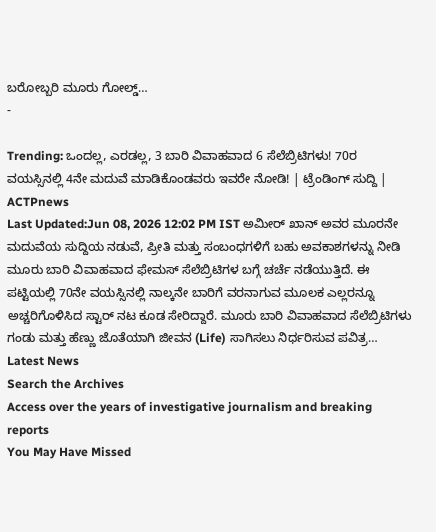ಬರೋಬ್ಬರಿ ಮೂರು ಗೋಲ್ಡ್…
-

Trending: ಒಂದಲ್ಲ, ಎರಡಲ್ಲ, 3 ಬಾರಿ ವಿವಾಹವಾದ 6 ಸೆಲೆಬ್ರಿಟಿಗಳು! 70ರ ವಯಸ್ಸಿನಲ್ಲಿ 4ನೇ ಮದುವೆ ಮಾಡಿಕೊಂಡವರು ಇವರೇ ನೋಡಿ! | ಟ್ರೆಂಡಿಂಗ್ ಸುದ್ದಿ | ACTPnews
Last Updated:Jun 08, 2026 12:02 PM IST ಅಮೀರ್ ಖಾನ್ ಅವರ ಮೂರನೇ ಮದುವೆಯ ಸುದ್ದಿಯ ನಡುವೆ, ಪ್ರೀತಿ ಮತ್ತು ಸಂಬಂಧಗಳಿಗೆ ಬಹು ಅವಕಾಶಗಳನ್ನು ನೀಡಿ ಮೂರು ಬಾರಿ ವಿವಾಹವಾದ ಫೇಮಸ್ ಸೆಲೆಬ್ರಿಟಿಗಳ ಬಗ್ಗೆ ಚರ್ಚೆ ನಡೆಯುತ್ತಿದೆ. ಈ ಪಟ್ಟಿಯಲ್ಲಿ 70ನೇ ವಯಸ್ಸಿನಲ್ಲಿ ನಾಲ್ಕನೇ ಬಾರಿಗೆ ವರನಾಗುವ ಮೂಲಕ ಎಲ್ಲರನ್ನೂ ಅಚ್ಚರಿಗೊಳಿಸಿದ ಸ್ಟಾರ್ ನಟ ಕೂಡ ಸೇರಿದ್ದಾರೆ. ಮೂರು ಬಾರಿ ವಿವಾಹವಾದ ಸೆಲೆಬ್ರಿಟಿಗಳು ಗಂಡು ಮತ್ತು ಹೆಣ್ಣು ಜೊತೆಯಾಗಿ ಜೀವನ (Life) ಸಾಗಿಸಲು ನಿರ್ಧರಿಸುವ ಪವಿತ್ರ…
Latest News
Search the Archives
Access over the years of investigative journalism and breaking reports
You May Have Missed